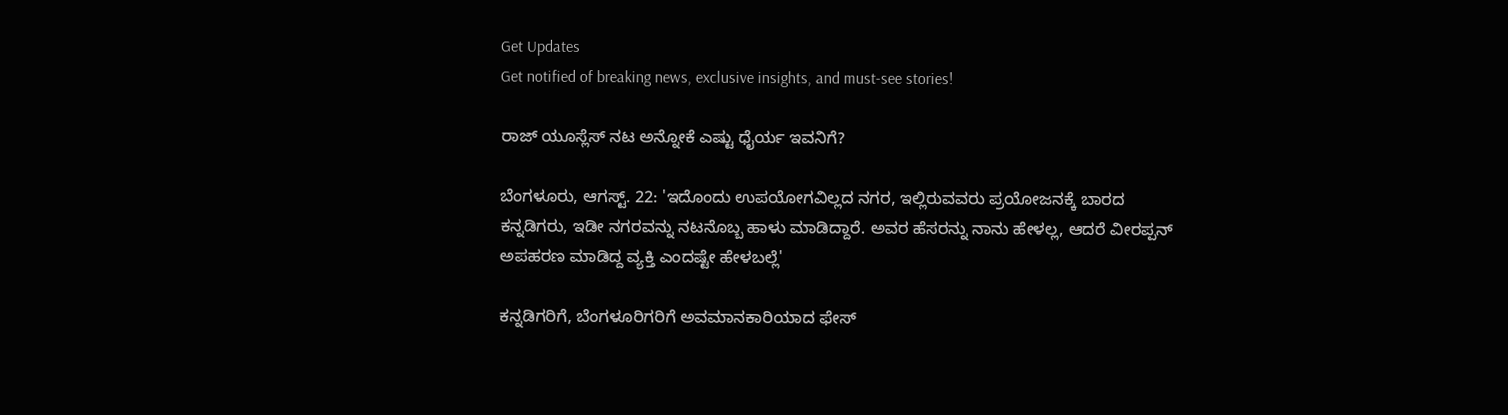Get Updates
Get notified of breaking news, exclusive insights, and must-see stories!

ರಾಜ್ ಯೂಸ್ಲೆಸ್ ನಟ ಅನ್ನೋಕೆ ಎಷ್ಟು ಧೈರ್ಯ ಇವನಿಗೆ?

ಬೆಂಗಳೂರು, ಆಗಸ್ಟ್. 22: 'ಇದೊಂದು ಉಪಯೋಗವಿಲ್ಲದ ನಗರ, ಇಲ್ಲಿರುವವರು ಪ್ರಯೋಜನಕ್ಕೆ ಬಾರದ ಕನ್ನಡಿಗರು, ಇಡೀ ನಗರವನ್ನು ನಟನೊಬ್ಬ ಹಾಳು ಮಾಡಿದ್ದಾರೆ. ಅವರ ಹೆಸರನ್ನು ನಾನು ಹೇಳಲ್ಲ, ಆದರೆ ವೀರಪ್ಪನ್ ಅಪಹರಣ ಮಾಡಿದ್ದ ವ್ಯಕ್ತಿ ಎಂದಷ್ಟೇ ಹೇಳಬಲ್ಲೆ'

ಕನ್ನಡಿಗರಿಗೆ, ಬೆಂಗಳೂರಿಗರಿಗೆ ಅವಮಾನಕಾರಿಯಾದ ಫೇಸ್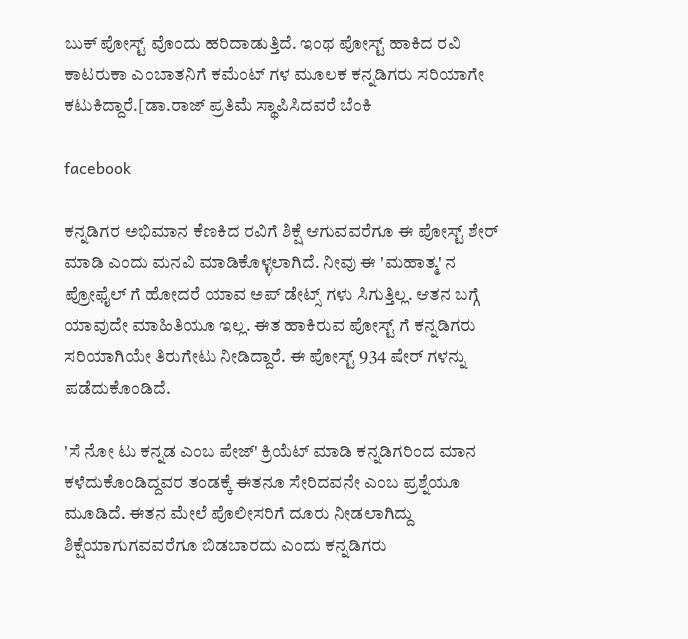ಬುಕ್ ಪೋಸ್ಟ್ ವೊಂದು ಹರಿದಾಡುತ್ತಿದೆ. ಇಂಥ ಪೋಸ್ಟ್ ಹಾಕಿದ ರವಿ ಕಾಟರುಕಾ ಎಂಬಾತನಿಗೆ ಕಮೆಂಟ್ ಗಳ ಮೂಲಕ ಕನ್ನಡಿಗರು ಸರಿಯಾಗೇ ಕಟುಕಿದ್ದಾರೆ.[ಡಾ.ರಾಜ್ ಪ್ರತಿಮೆ ಸ್ಥಾಪಿಸಿದವರೆ ಬೆಂಕಿ

facebook

ಕನ್ನಡಿಗರ ಅಭಿಮಾನ ಕೆಣಕಿದ ರವಿಗೆ ಶಿಕ್ಷೆ ಆಗುವವರೆಗೂ ಈ ಪೋಸ್ಟ್ ಶೇರ್ ಮಾಡಿ ಎಂದು ಮನವಿ ಮಾಡಿಕೊಳ್ಳಲಾಗಿದೆ. ನೀವು ಈ 'ಮಹಾತ್ಮ' ನ ಪ್ರೋಫೈಲ್ ಗೆ ಹೋದರೆ ಯಾವ ಅಪ್ ಡೇಟ್ಸ್ ಗಳು ಸಿಗುತ್ತಿಲ್ಲ. ಆತನ ಬಗ್ಗೆ ಯಾವುದೇ ಮಾಹಿತಿಯೂ ಇಲ್ಲ. ಈತ ಹಾಕಿರುವ ಪೋಸ್ಟ್ ಗೆ ಕನ್ನಡಿಗರು ಸರಿಯಾಗಿಯೇ ತಿರುಗೇಟು ನೀಡಿದ್ದಾರೆ. ಈ ಪೋಸ್ಟ್ 934 ಷೇರ್ ಗಳನ್ನು ಪಡೆದುಕೊಂಡಿದೆ.

'ಸೆ ನೋ ಟು ಕನ್ನಡ ಎಂಬ ಪೇಜ್' ಕ್ರಿಯೆಟ್ ಮಾಡಿ ಕನ್ನಡಿಗರಿಂದ ಮಾನ ಕಳೆದುಕೊಂಡಿದ್ದವರ ತಂಡಕ್ಕೆ ಈತನೂ ಸೇರಿದವನೇ ಎಂಬ ಪ್ರಶ್ನೆಯೂ ಮೂಡಿದೆ. ಈತನ ಮೇಲೆ ಪೊಲೀಸರಿಗೆ ದೂರು ನೀಡಲಾಗಿದ್ದು ಶಿಕ್ಷೆಯಾಗುಗವವರೆಗೂ ಬಿಡಬಾರದು ಎಂದು ಕನ್ನಡಿಗರು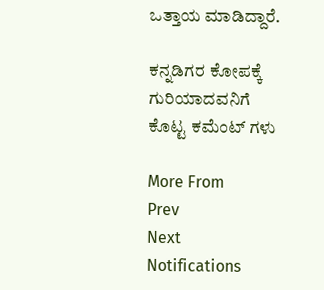ಒತ್ತಾಯ ಮಾಡಿದ್ದಾರೆ.

ಕನ್ನಡಿಗರ ಕೋಪಕ್ಕೆ ಗುರಿಯಾದವನಿಗೆ ಕೊಟ್ಟ ಕಮೆಂಟ್ ಗಳು

More From
Prev
Next
Notifications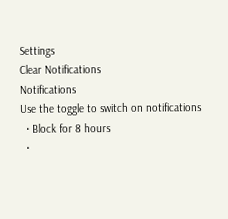Settings
Clear Notifications
Notifications
Use the toggle to switch on notifications
  • Block for 8 hours
  •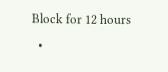Block for 12 hours
  •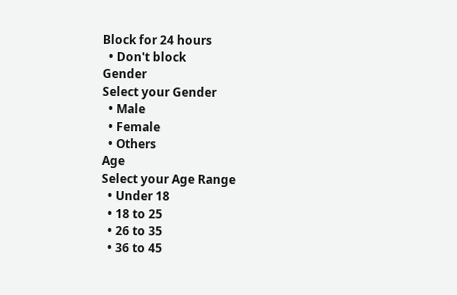Block for 24 hours
  • Don't block
Gender
Select your Gender
  • Male
  • Female
  • Others
Age
Select your Age Range
  • Under 18
  • 18 to 25
  • 26 to 35
  • 36 to 45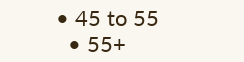• 45 to 55
  • 55+